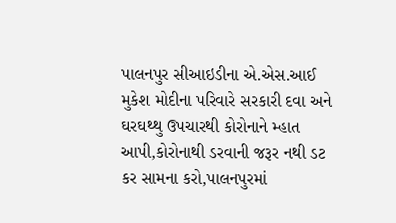પાલનપુર સીઆઇડીના એ.એસ.આઈ મુકેશ મોદીના પરિવારે સરકારી દવા અને ઘરઘથ્થુ ઉપચારથી કોરોનાને મ્હાત આપી,કોરોનાથી ડરવાની જરૂર નથી ડટ કર સામના કરો,પાલનપુરમાં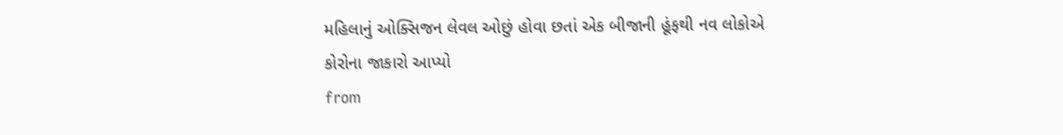મહિલાનું ઓક્સિજન લેવલ ઓછું હોવા છતાં એક બીજાની હૂંફથી નવ લોકોએ કોરોના જાકારો આપ્યો
from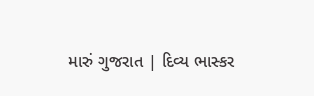મારું ગુજરાત | દિવ્ય ભાસ્કર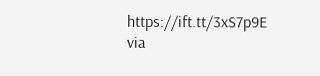https://ift.tt/3xS7p9E
via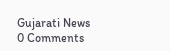Gujarati News
0 Comments